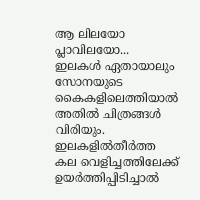ആ ലിലയോ പ്ലാവിലയോ... ഇലകൾ ഏതായാലും സോനയുടെ കൈകളിലെത്തിയാൽ അതിൽ ചിത്രങ്ങൾ വിരിയും. ഇലകളിൽതീർത്ത കല വെളിച്ചത്തിലേക്ക് ഉയർത്തിപ്പിടിച്ചാൽ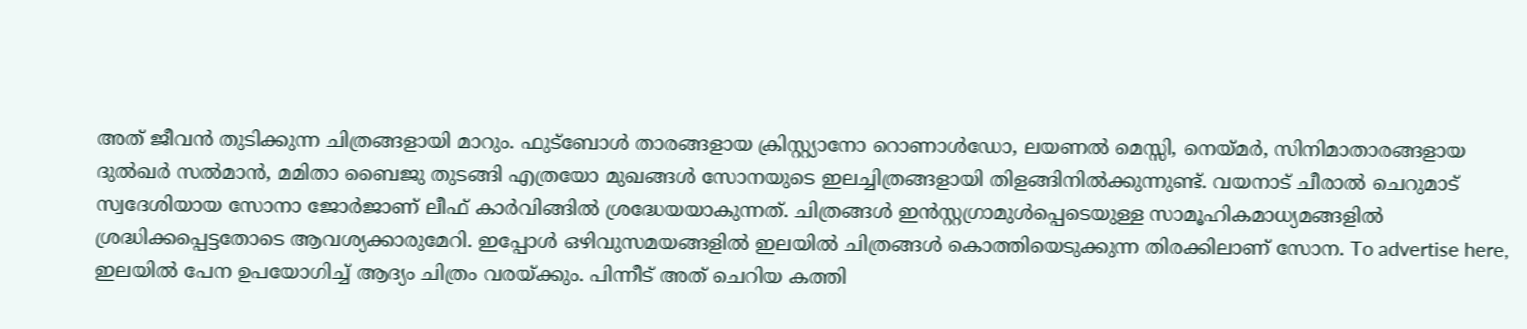അത് ജീവൻ തുടിക്കുന്ന ചിത്രങ്ങളായി മാറും. ഫുട്ബോൾ താരങ്ങളായ ക്രിസ്റ്റ്യാനോ റൊണാൾഡോ, ലയണൽ മെസ്സി, നെയ്മർ, സിനിമാതാരങ്ങളായ ദുൽഖർ സൽമാൻ, മമിതാ ബൈജു തുടങ്ങി എത്രയോ മുഖങ്ങൾ സോനയുടെ ഇലച്ചിത്രങ്ങളായി തിളങ്ങിനിൽക്കുന്നുണ്ട്. വയനാട് ചീരാൽ ചെറുമാട് സ്വദേശിയായ സോനാ ജോർജാണ് ലീഫ് കാർവിങ്ങിൽ ശ്രദ്ധേയയാകുന്നത്. ചിത്രങ്ങൾ ഇൻസ്റ്റഗ്രാമുൾപ്പെടെയുള്ള സാമൂഹികമാധ്യമങ്ങളിൽ ശ്രദ്ധിക്കപ്പെട്ടതോടെ ആവശ്യക്കാരുമേറി. ഇപ്പോൾ ഒഴിവുസമയങ്ങളിൽ ഇലയിൽ ചിത്രങ്ങൾ കൊത്തിയെടുക്കുന്ന തിരക്കിലാണ് സോന. To advertise here, ഇലയിൽ പേന ഉപയോഗിച്ച് ആദ്യം ചിത്രം വരയ്ക്കും. പിന്നീട് അത് ചെറിയ കത്തി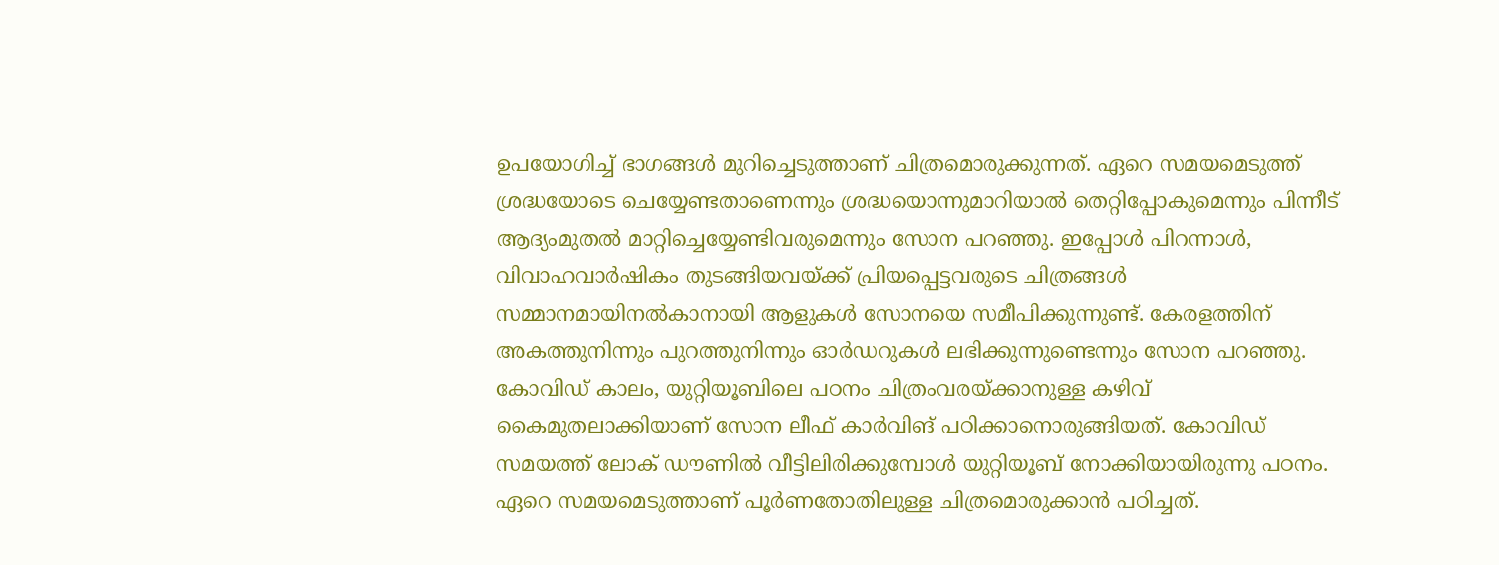ഉപയോഗിച്ച് ഭാഗങ്ങൾ മുറിച്ചെടുത്താണ് ചിത്രമൊരുക്കുന്നത്. ഏറെ സമയമെടുത്ത് ശ്രദ്ധയോടെ ചെയ്യേണ്ടതാണെന്നും ശ്രദ്ധയൊന്നുമാറിയാൽ തെറ്റിപ്പോകുമെന്നും പിന്നീട് ആദ്യംമുതൽ മാറ്റിച്ചെയ്യേണ്ടിവരുമെന്നും സോന പറഞ്ഞു. ഇപ്പോൾ പിറന്നാൾ, വിവാഹവാർഷികം തുടങ്ങിയവയ്ക്ക് പ്രിയപ്പെട്ടവരുടെ ചിത്രങ്ങൾ സമ്മാനമായിനൽകാനായി ആളുകൾ സോനയെ സമീപിക്കുന്നുണ്ട്. കേരളത്തിന് അകത്തുനിന്നും പുറത്തുനിന്നും ഓർഡറുകൾ ലഭിക്കുന്നുണ്ടെന്നും സോന പറഞ്ഞു. കോവിഡ് കാലം, യുറ്റിയൂബിലെ പഠനം ചിത്രംവരയ്ക്കാനുള്ള കഴിവ് കൈമുതലാക്കിയാണ് സോന ലീഫ് കാർവിങ് പഠിക്കാനൊരുങ്ങിയത്. കോവിഡ് സമയത്ത് ലോക് ഡൗണിൽ വീട്ടിലിരിക്കുമ്പോൾ യുറ്റിയൂബ് നോക്കിയായിരുന്നു പഠനം. ഏറെ സമയമെടുത്താണ് പൂർണതോതിലുള്ള ചിത്രമൊരുക്കാൻ പഠിച്ചത്.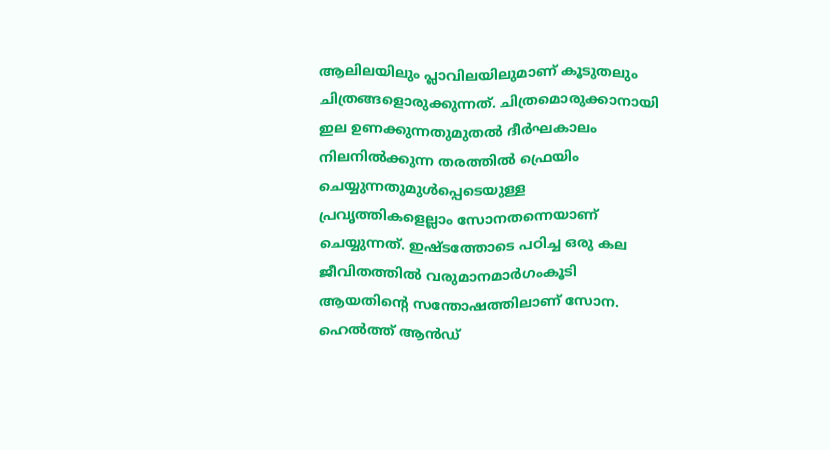ആലിലയിലും പ്ലാവിലയിലുമാണ് കൂടുതലും ചിത്രങ്ങളൊരുക്കുന്നത്. ചിത്രമൊരുക്കാനായി ഇല ഉണക്കുന്നതുമുതൽ ദീർഘകാലം നിലനിൽക്കുന്ന തരത്തിൽ ഫ്രെയിം ചെയ്യുന്നതുമുൾപ്പെടെയുള്ള പ്രവൃത്തികളെല്ലാം സോനതന്നെയാണ് ചെയ്യുന്നത്. ഇഷ്ടത്തോടെ പഠിച്ച ഒരു കല ജീവിതത്തിൽ വരുമാനമാർഗംകൂടി ആയതിന്റെ സന്തോഷത്തിലാണ് സോന. ഹെൽത്ത് ആൻഡ്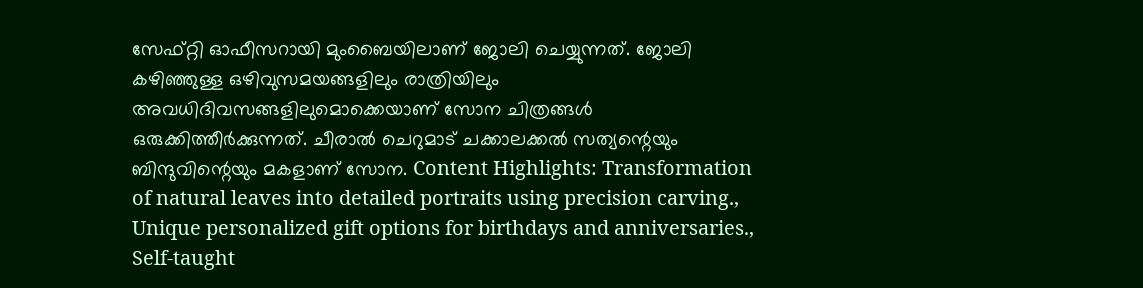സേഫ്റ്റി ഓഫീസറായി മുംബൈയിലാണ് ജോലി ചെയ്യുന്നത്. ജോലി കഴിഞ്ഞുള്ള ഒഴിവുസമയങ്ങളിലും രാത്രിയിലും അവധിദിവസങ്ങളിലുമൊക്കെയാണ് സോന ചിത്രങ്ങൾ ഒരുക്കിത്തീർക്കുന്നത്. ചീരാൽ ചെറുമാട് ചക്കാലക്കൽ സത്യന്റെയും ബിന്ദുവിന്റെയും മകളാണ് സോന. Content Highlights: Transformation of natural leaves into detailed portraits using precision carving., Unique personalized gift options for birthdays and anniversaries., Self-taught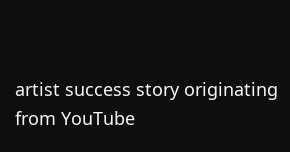artist success story originating from YouTube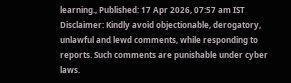learning., Published: 17 Apr 2026, 07:57 am IST Disclaimer: Kindly avoid objectionable, derogatory, unlawful and lewd comments, while responding to reports. Such comments are punishable under cyber laws.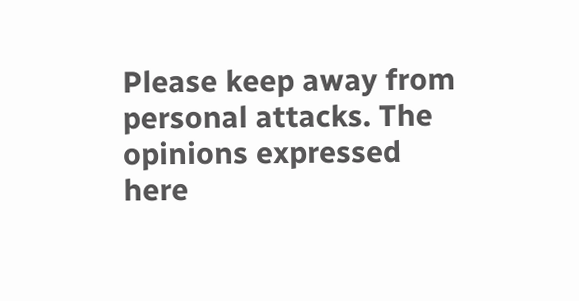Please keep away from personal attacks. The opinions expressed here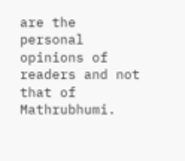are the personal opinions of readers and not that of Mathrubhumi.